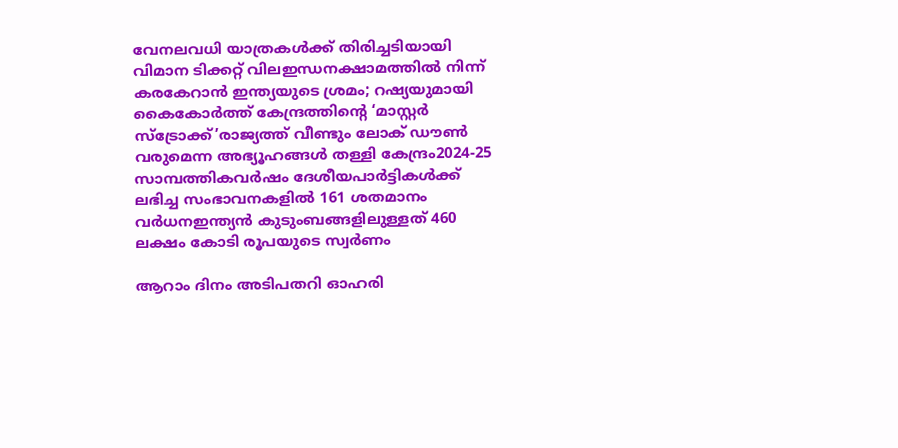വേനലവധി യാത്രകള്‍ക്ക് തിരിച്ചടിയായി വിമാന ടിക്കറ്റ് വിലഇന്ധനക്ഷാമത്തിൽ നിന്ന് കരകേറാൻ ഇന്ത്യയുടെ ശ്രമം; റഷ്യയുമായി കൈകോര്‍ത്ത് കേന്ദ്രത്തിന്റെ ‘മാസ്റ്റര്‍ സ്‌ട്രോക്ക്’രാജ്യത്ത് വീണ്ടും ലോക് ഡൗൺ വരുമെന്ന അഭ്യൂഹങ്ങൾ തള്ളി കേന്ദ്രം2024-25 സാമ്പത്തികവർഷം ദേശീയപാർട്ടികൾക്ക് ലഭിച്ച സംഭാവനകളിൽ 161 ശതമാനം വർധനഇന്ത്യൻ കുടുംബങ്ങളിലുള്ളത് 460 ലക്ഷം കോടി രൂപയുടെ സ്വർണം

ആറാം ദിനം അടിപതറി ഓഹരി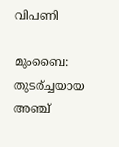വിപണി

മുംബൈ: തുടര്ച്ചയായ അഞ്ച്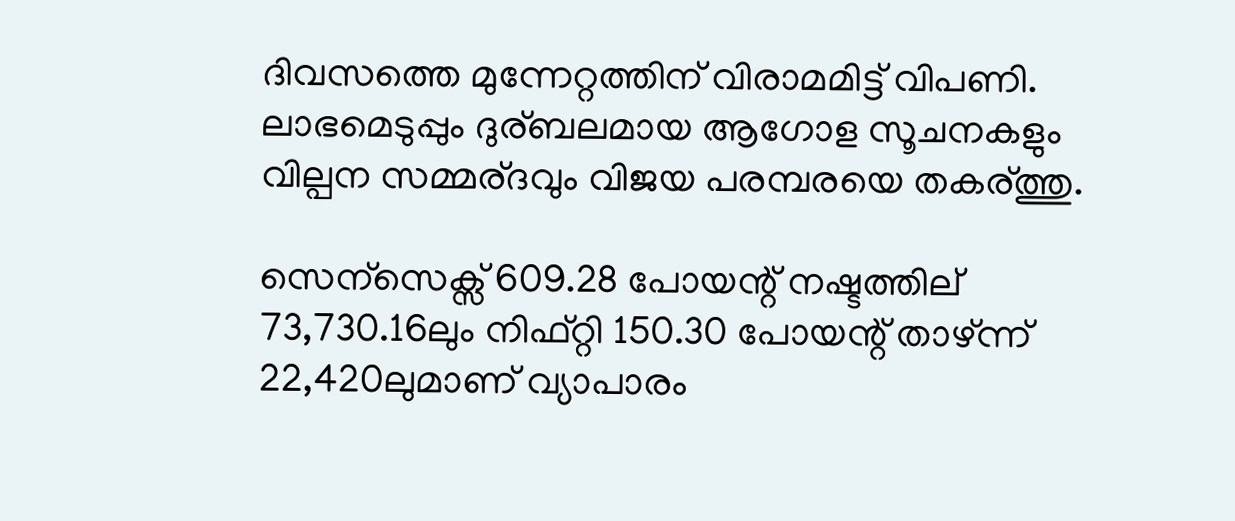ദിവസത്തെ മുന്നേറ്റത്തിന് വിരാമമിട്ട് വിപണി. ലാഭമെടുപ്പും ദുര്ബലമായ ആഗോള സൂചനകളും വില്പന സമ്മര്ദവും വിജയ പരമ്പരയെ തകര്ത്തു.

സെന്സെക്സ് 609.28 പോയന്റ് നഷ്ടത്തില് 73,730.16ലും നിഫ്റ്റി 150.30 പോയന്റ് താഴ്ന്ന് 22,420ലുമാണ് വ്യാപാരം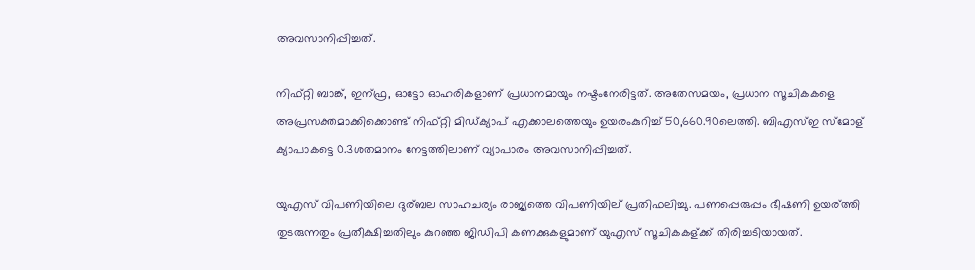അവസാനിപ്പിച്ചത്.

നിഫ്റ്റി ബാങ്ക്, ഇന്ഫ്ര, ഓട്ടോ ഓഹരികളാണ് പ്രധാനമായും നഷ്ടംനേരിട്ടത്. അതേസമയം, പ്രധാന സൂചികകളെ അപ്രസക്തമാക്കിക്കൊണ്ട് നിഫ്റ്റി മിഡ്ക്യാപ് എക്കാലത്തെയും ഉയരംകുറിച്ച് 50,660.90ലെത്തി. ബിഎസ്ഇ സ്മോള് ക്യാപാകട്ടെ 0.3ശതമാനം നേട്ടത്തിലാണ് വ്യാപാരം അവസാനിപ്പിച്ചത്.

യുഎസ് വിപണിയിലെ ദുര്ബല സാഹചര്യം രാജ്യത്തെ വിപണിയില് പ്രതിഫലിച്ചു. പണപ്പെരുപ്പം ഭീഷണി ഉയര്ത്തി തുടരുന്നതും പ്രതീക്ഷിച്ചതിലും കുറഞ്ഞ ജിഡിപി കണക്കുകളുമാണ് യുഎസ് സൂചികകള്ക്ക് തിരിച്ചടിയായത്.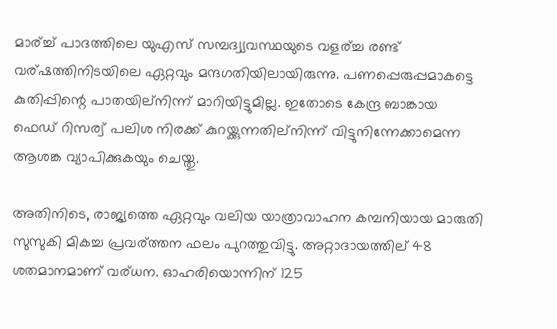മാര്ച്ച് പാദത്തിലെ യുഎസ് സമ്പദ്വ്യവസ്ഥയുടെ വളര്ച്ച രണ്ട് വര്ഷത്തിനിടയിലെ ഏറ്റവും മന്ദഗതിയിലായിരുന്നു. പണപ്പെരുപ്പമാകട്ടെ കുതിപ്പിന്റെ പാതയില്നിന്ന് മാറിയിട്ടുമില്ല. ഇതോടെ കേന്ദ്ര ബാങ്കായ ഫെഡ് റിസര്വ് പലിശ നിരക്ക് കുറയ്ക്കുന്നതില്നിന്ന് വിട്ടുനിന്നേക്കാമെന്ന ആശങ്ക വ്യാപിക്കുകയും ചെയ്തു.

അതിനിടെ, രാജ്യത്തെ ഏറ്റവും വലിയ യാത്രാവാഹന കമ്പനിയായ മാരുതി സുസുകി മികച്ച പ്രവര്ത്തന ഫലം പുറത്തുവിട്ടു. അറ്റാദായത്തില് 48 ശതമാനമാണ് വര്ധന. ഓഹരിയൊന്നിന് 125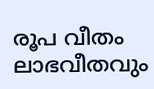രൂപ വീതം ലാഭവീതവും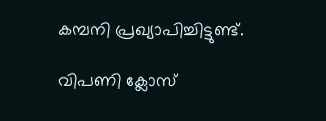കമ്പനി പ്രഖ്യാപിച്ചിട്ടുണ്ട്.

വിപണി ക്ലോസ്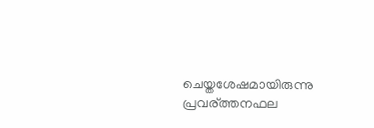ചെയ്തശേഷമായിരുന്നു പ്രവര്ത്തനഫല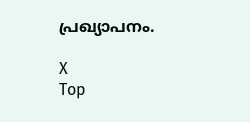പ്രഖ്യാപനം.

X
Top